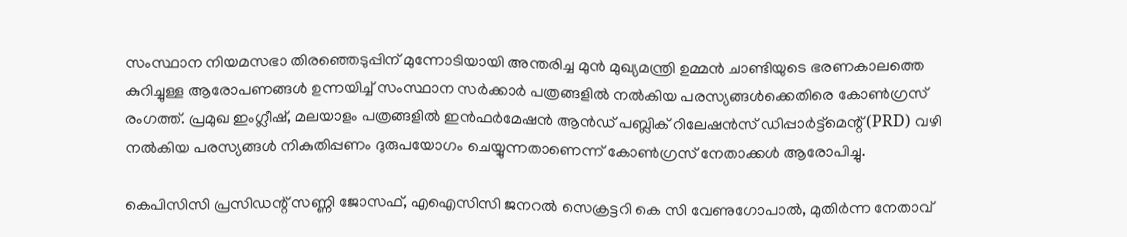സംസ്ഥാന നിയമസഭാ തിരഞ്ഞെടുപ്പിന് മുന്നോടിയായി അന്തരിച്ച മുൻ മുഖ്യമന്ത്രി ഉമ്മൻ ചാണ്ടിയുടെ ഭരണകാലത്തെ കുറിച്ചുള്ള ആരോപണങ്ങൾ ഉന്നയിച്ച് സംസ്ഥാന സർക്കാർ പത്രങ്ങളിൽ നൽകിയ പരസ്യങ്ങൾക്കെതിരെ കോൺഗ്രസ് രംഗത്ത്. പ്രമുഖ ഇംഗ്ലീഷ്, മലയാളം പത്രങ്ങളിൽ ഇൻഫർമേഷൻ ആൻഡ് പബ്ലിക് റിലേഷൻസ് ഡിപ്പാർട്ട്‌മെന്റ് (PRD) വഴി നൽകിയ പരസ്യങ്ങൾ നികുതിപ്പണം ദുരുപയോഗം ചെയ്യുന്നതാണെന്ന് കോൺഗ്രസ് നേതാക്കൾ ആരോപിച്ചു.

കെപിസിസി പ്രസിഡന്റ് സണ്ണി ജോസഫ്, എഐസിസി ജനറൽ സെക്രട്ടറി കെ സി വേണുഗോപാൽ, മുതിർന്ന നേതാവ്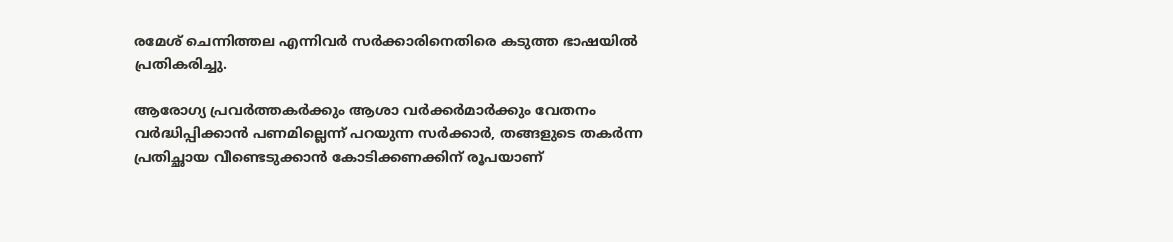രമേശ് ചെന്നിത്തല എന്നിവർ സർക്കാരിനെതിരെ കടുത്ത ഭാഷയിൽ പ്രതികരിച്ചു.

ആരോഗ്യ പ്രവർത്തകർക്കും ആശാ വർക്കർമാർക്കും വേതനം വർദ്ധിപ്പിക്കാൻ പണമില്ലെന്ന് പറയുന്ന സർക്കാർ, തങ്ങളുടെ തകർന്ന പ്രതിച്ഛായ വീണ്ടെടുക്കാൻ കോടിക്കണക്കിന് രൂപയാണ്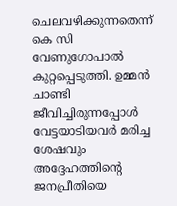ചെലവഴിക്കുന്നതെന്ന് കെ സി വേണുഗോപാൽ കുറ്റപ്പെടുത്തി. ഉമ്മൻ ചാണ്ടി ജീവിച്ചിരുന്നപ്പോൾ വേട്ടയാടിയവർ മരിച്ച ശേഷവും അദ്ദേഹത്തിന്റെ ജനപ്രീതിയെ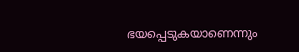ഭയപ്പെടുകയാണെന്നും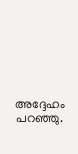അദ്ദേഹം പറഞ്ഞു.